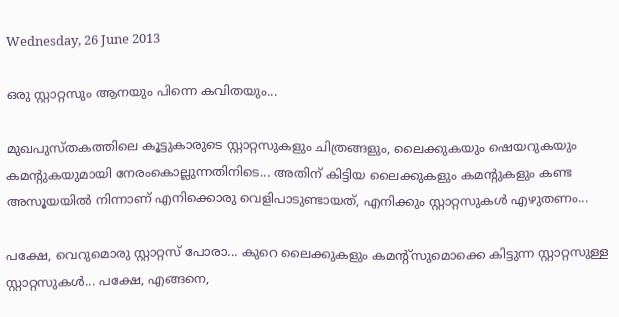Wednesday, 26 June 2013

ഒരു സ്റ്റാറ്റസും ആനയും പിന്നെ കവിതയും...

മുഖപുസ്തകത്തിലെ കൂട്ടുകാരുടെ സ്റ്റാറ്റസുകളും ചിത്രങ്ങളും, ലൈക്കുകയും ഷെയറുകയും കമന്‍റുകയുമായി നേരംകൊല്ലുന്നതിനിടെ... അതിന് കിട്ടിയ ലൈക്കുകളും കമന്‍റുകളും കണ്ട അസൂയയില്‍ നിന്നാണ് എനിക്കൊരു വെളിപാടുണ്ടായത്, എനിക്കും സ്റ്റാറ്റസുകള്‍ എഴുതണം...

പക്ഷേ, വെറുമൊരു സ്റ്റാറ്റസ് പോരാ... കുറെ ലൈക്കുകളും കമന്‍റ്സുമൊക്കെ കിട്ടുന്ന സ്റ്റാറ്റസുള്ള സ്റ്റാറ്റസുകള്‍... പക്ഷേ, എങ്ങനെ,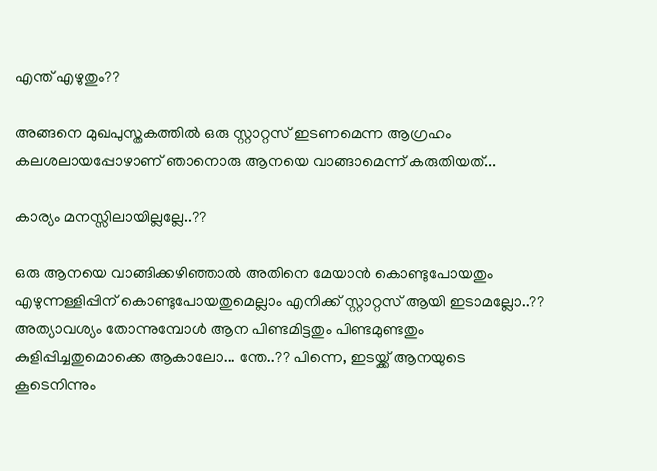എന്ത് എഴുതും??

അങ്ങനെ മുഖപുസ്തകത്തില്‍ ഒരു സ്റ്റാറ്റസ് ഇടണമെന്ന ആഗ്രഹം കലശലായപ്പോഴാണ് ഞാനൊരു ആനയെ വാങ്ങാമെന്ന് കരുതിയത്‌...

കാര്യം മനസ്സിലായില്ലല്ലേ..??

ഒരു ആനയെ വാങ്ങിക്കഴിഞ്ഞാല്‍ അതിനെ മേയാന്‍ കൊണ്ടുപോയതും എഴുന്നള്ളിപ്പിന് കൊണ്ടുപോയതുമെല്ലാം എനിക്ക് സ്റ്റാറ്റസ് ആയി ഇടാമല്ലോ..?? അത്യാവശ്യം തോന്നുമ്പോള്‍ ആന പിണ്ടമിട്ടതും പിണ്ടമുണ്ടതും കുളിപ്പിച്ചതുമൊക്കെ ആകാലോ... ന്തേ..?? പിന്നെ, ഇടയ്ക്ക് ആനയുടെ കൂടെനിന്നും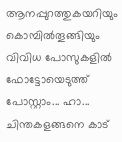ആനപ്പുറത്തുകയറിയും കൊമ്പില്‍തൂങ്ങിയും വിവിധ പോസുകളില്‍ ഫോട്ടോയെടുത്ത് പോസ്റ്റാം... ഹാ... ചിന്തകളങ്ങനെ കാട്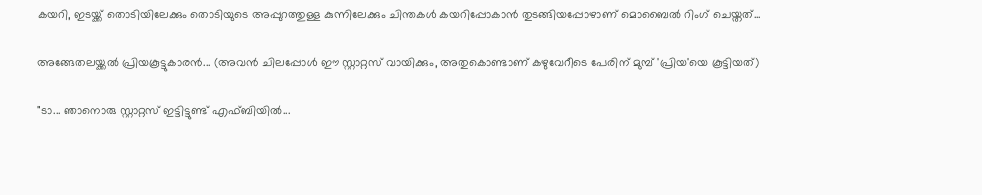കയറി, ഇടയ്ക്ക് തൊടിയിലേക്കും തൊടിയുടെ അപ്പുറത്തുള്ള കുന്നിലേക്കും ചിന്തകള്‍ കയറിപ്പോകാന്‍ തുടങ്ങിയപ്പോഴാണ് മൊബൈല്‍ റിംഗ് ചെയ്തത്...

അങ്ങേതലയ്ക്കല്‍ പ്രിയകൂട്ടുകാരന്‍... (അവന്‍ ചിലപ്പോള്‍ ഈ സ്റ്റാറ്റസ് വായിക്കും, അതുകൊണ്ടാണ് കഴുവേറീടെ പേരിന് മുമ്പ് 'പ്രിയ'യെ കൂട്ടിയത്)

"ടാ... ഞാനൊരു സ്റ്റാറ്റസ് ഇട്ടിട്ടുണ്ട് എഫ്ബിയില്‍...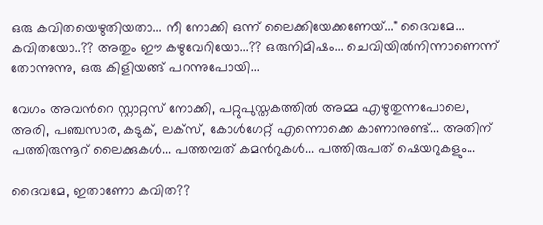ഒരു കവിതയെഴുതിയതാ... നീ നോക്കി ഒന്ന് ലൈക്കിയേക്കണേയ്..." ദൈവമേ... കവിതയോ..?? അതും ഈ കഴുവേറിയോ...?? ഒരുനിമിഷം... ചെവിയില്‍നിന്നാണെന്ന് തോന്നുന്നു, ഒരു കിളിയങ്ങ് പറന്നുപോയി...

വേഗം അവന്‍റെ സ്റ്റാറ്റസ് നോക്കി, പറ്റുപുസ്തകത്തില്‍ അമ്മ എഴുതുന്നപോലെ, അരി, പഞ്ചസാര, കടുക്, ലക്സ്, കോള്‍ഗേറ്റ് എന്നൊക്കെ കാണാനുണ്ട്... അതിന് പത്തിരുന്നൂറ് ലൈക്കുകള്‍... പത്തമ്പത് കമന്‍റുകള്‍... പത്തിരുപത് ഷെയറുകളും...

ദൈവമേ, ഇതാണോ കവിത??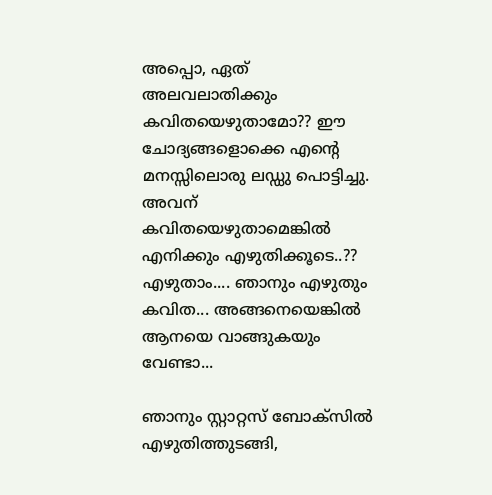അപ്പൊ, ഏത് അലവലാതിക്കും കവിതയെഴുതാമോ?? ഈ ചോദ്യങ്ങളൊക്കെ എന്‍റെ മനസ്സിലൊരു ലഡ്ഡു പൊട്ടിച്ചു. അവന് കവിതയെഴുതാമെങ്കില്‍ എനിക്കും എഴുതിക്കൂടെ..?? എഴുതാം.... ഞാനും എഴുതും കവിത... അങ്ങനെയെങ്കില്‍ ആനയെ വാങ്ങുകയും വേണ്ടാ...

ഞാനും സ്റ്റാറ്റസ് ബോക്സില്‍ എഴുതിത്തുടങ്ങി,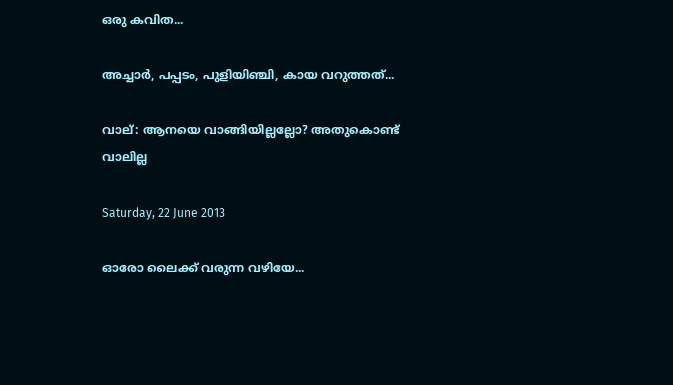ഒരു കവിത...

അച്ചാര്‍, പപ്പടം, പുളിയിഞ്ചി, കായ വറുത്തത്...

വാല്: ആനയെ വാങ്ങിയില്ലല്ലോ? അതുകൊണ്ട് വാലില്ല

Saturday, 22 June 2013

ഓരോ ലൈക്ക് വരുന്ന വഴിയേ...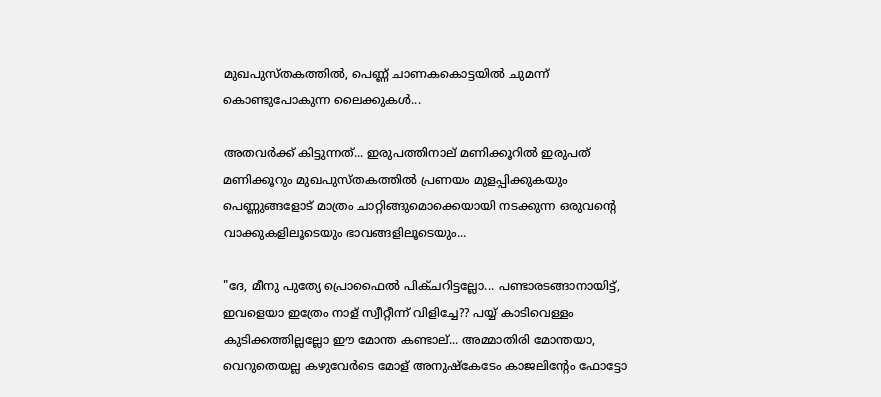മുഖപുസ്തകത്തില്‍, പെണ്ണ് ചാണകകൊട്ടയില്‍ ചുമന്ന് കൊണ്ടുപോകുന്ന ലൈക്കുകള്‍...

അതവര്‍ക്ക് കിട്ടുന്നത്... ഇരുപത്തിനാല് മണിക്കൂറില്‍ ഇരുപത് മണിക്കൂറും മുഖപുസ്തകത്തില്‍ പ്രണയം മുളപ്പിക്കുകയും പെണ്ണുങ്ങളോട് മാത്രം ചാറ്റിങ്ങുമൊക്കെയായി നടക്കുന്ന ഒരുവന്‍റെ വാക്കുകളിലൂടെയും ഭാവങ്ങളിലൂടെയും...

"ദേ, മീനു പുത്യേ പ്രൊഫൈല്‍ പിക്ചറിട്ടല്ലോ... പണ്ടാരടങ്ങാനായിട്ട്, ഇവളെയാ ഇത്രേം നാള് സ്വീറ്റീന്ന് വിളിച്ചേ?? പയ്യ് കാടിവെള്ളം കുടിക്കത്തില്ലല്ലോ ഈ മോന്ത കണ്ടാല്... അമ്മാതിരി മോന്തയാ, വെറുതെയല്ല കഴുവേര്‍ടെ മോള് അനുഷ്കേടേം കാജലിന്‍റേം ഫോട്ടോ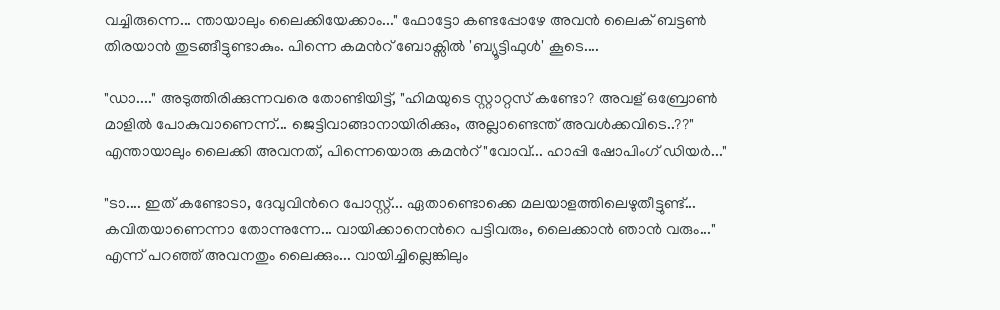വച്ചിരുന്നെ... ന്തായാലും ലൈക്കിയേക്കാം..." ഫോട്ടോ കണ്ടപ്പോഴേ അവന്‍ ലൈക്‌ ബട്ടണ്‍ തിരയാന്‍ തുടങ്ങീട്ടുണ്ടാകും. പിന്നെ കമന്‍റ് ബോക്സില്‍ 'ബ്യൂട്ടിഫുള്‍' കൂടെ....

"ഡാ...." അടുത്തിരിക്കുന്നവരെ തോണ്ടിയിട്ട്, "ഹിമയുടെ സ്റ്റാറ്റസ് കണ്ടോ? അവള് ഒബ്രോണ്‍ മാളില്‍ പോകുവാണെന്ന്... ജെട്ടിവാങ്ങാനായിരിക്കും, അല്ലാണ്ടെന്ത് അവള്‍ക്കവിടെ..??" എന്തായാലും ലൈക്കി അവനത്, പിന്നെയൊരു കമന്‍റ് "വോവ്... ഹാപ്പി ഷോപിംഗ് ഡിയര്‍..."

"ടാ.... ഇത് കണ്ടോടാ, ദേവുവിന്‍റെ പോസ്റ്റ്‌... ഏതാണ്ടൊക്കെ മലയാളത്തിലെഴുതീട്ടുണ്ട്... കവിതയാണെന്നാ തോന്നുന്നേ... വായിക്കാനെന്‍റെ പട്ടിവരും, ലൈക്കാന്‍ ഞാന്‍ വരും..." എന്ന് പറഞ്ഞ് അവനതും ലൈക്കും... വായിച്ചില്ലെങ്കിലും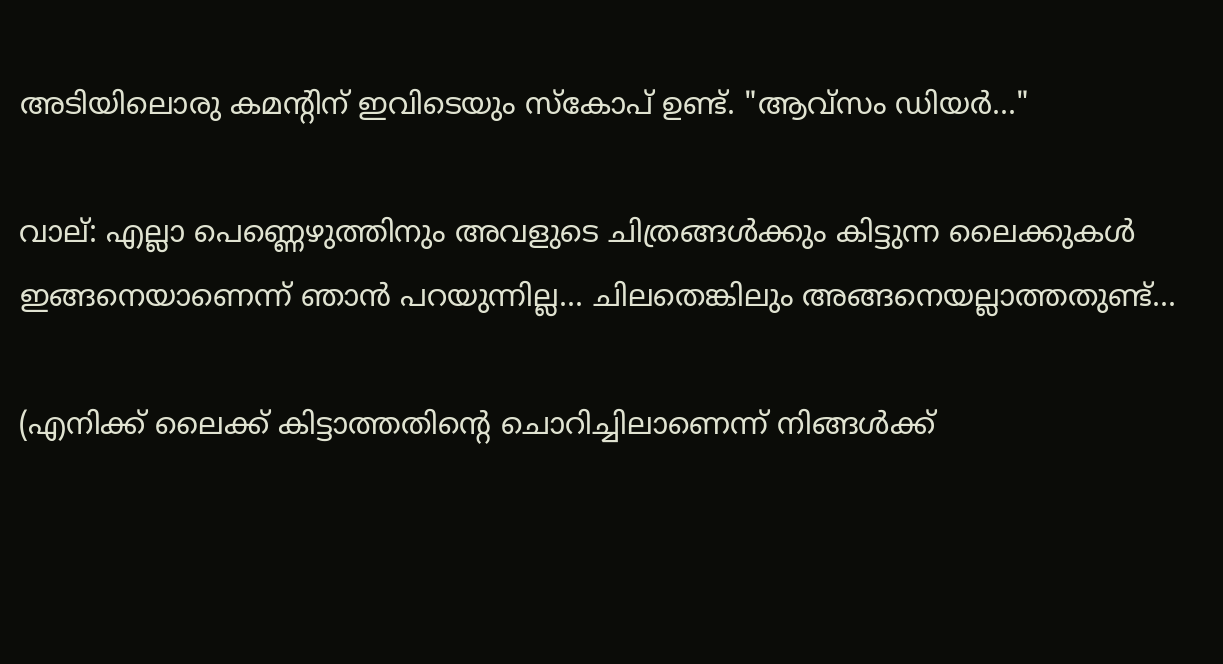അടിയിലൊരു കമന്‍റിന് ഇവിടെയും സ്കോപ് ഉണ്ട്. "ആവ്സം ഡിയര്‍..."

വാല്: എല്ലാ പെണ്ണെഴുത്തിനും അവളുടെ ചിത്രങ്ങള്‍ക്കും കിട്ടുന്ന ലൈക്കുകള്‍ ഇങ്ങനെയാണെന്ന് ഞാന്‍ പറയുന്നില്ല... ചിലതെങ്കിലും അങ്ങനെയല്ലാത്തതുണ്ട്...

(എനിക്ക് ലൈക്ക് കിട്ടാത്തതിന്‍റെ ചൊറിച്ചിലാണെന്ന് നിങ്ങള്‍ക്ക്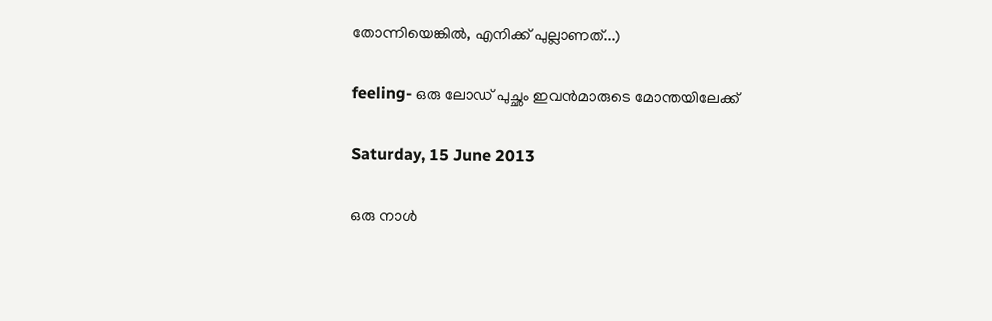തോന്നിയെങ്കില്‍, എനിക്ക് പുല്ലാണത്...)

feeling- ഒരു ലോഡ് പുച്ഛം ഇവന്‍മാരുടെ മോന്തയിലേക്ക്

Saturday, 15 June 2013

ഒരു നാള്‍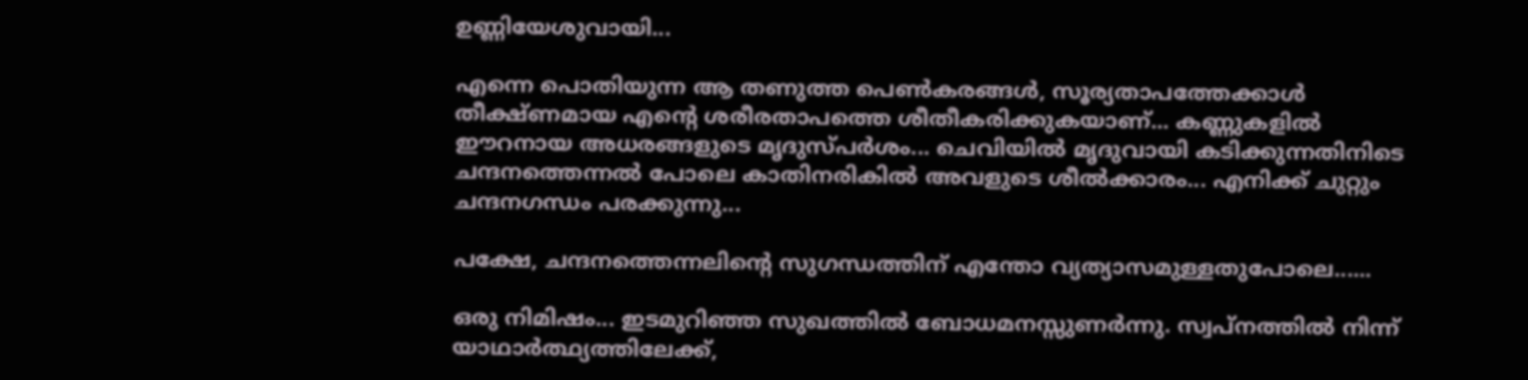ഉണ്ണിയേശുവായി...

എന്നെ പൊതിയുന്ന ആ തണുത്ത പെണ്‍കരങ്ങള്‍, സൂര്യതാപത്തേക്കാള്‍ തീക്ഷ്ണമായ എന്‍റെ ശരീരതാപത്തെ ശീതീകരിക്കുകയാണ്... കണ്ണുകളില്‍ ഈറനായ അധരങ്ങളുടെ മൃദുസ്പര്‍ശം... ചെവിയില്‍ മൃദുവായി കടിക്കുന്നതിനിടെ ചന്ദനത്തെന്നല്‍ പോലെ കാതിനരികില്‍ അവളുടെ ശീല്‍ക്കാരം... എനിക്ക് ചുറ്റും ചന്ദനഗന്ധം പരക്കുന്നു...

പക്ഷേ, ചന്ദനത്തെന്നലിന്‍റെ സുഗന്ധത്തിന് എന്തോ വ്യത്യാസമുള്ളതുപോലെ......

ഒരു നിമിഷം... ഇടമുറിഞ്ഞ സുഖത്തില്‍ ബോധമനസ്സുണര്‍ന്നു. സ്വപ്നത്തില്‍ നിന്ന് യാഥാര്‍ത്ഥ്യത്തിലേക്ക്,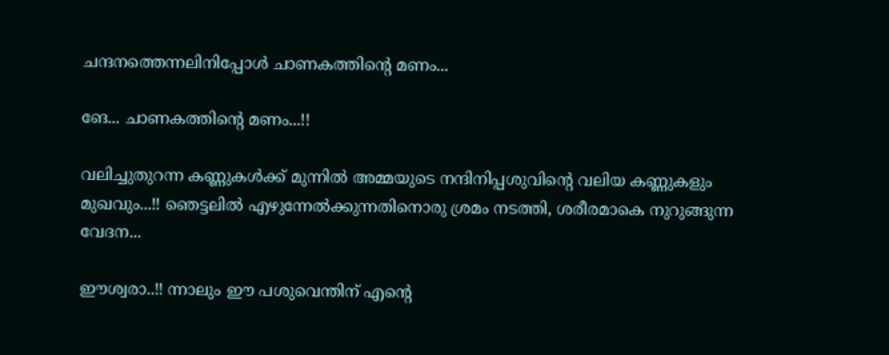ചന്ദനത്തെന്നലിനിപ്പോള്‍ ചാണകത്തിന്‍റെ മണം...

ങേ... ചാണകത്തിന്‍റെ മണം...!!

വലിച്ചുതുറന്ന കണ്ണുകള്‍ക്ക് മുന്നില്‍ അമ്മയുടെ നന്ദിനിപ്പശുവിന്‍റെ വലിയ കണ്ണുകളും മുഖവും...!! ഞെട്ടലില്‍ എഴുന്നേല്‍ക്കുന്നതിനൊരു ശ്രമം നടത്തി, ശരീരമാകെ നുറുങ്ങുന്ന വേദന...

ഈശ്വരാ..!! ന്നാലും ഈ പശുവെന്തിന് എന്‍റെ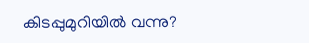കിടപ്പുമുറിയില്‍ വന്നു?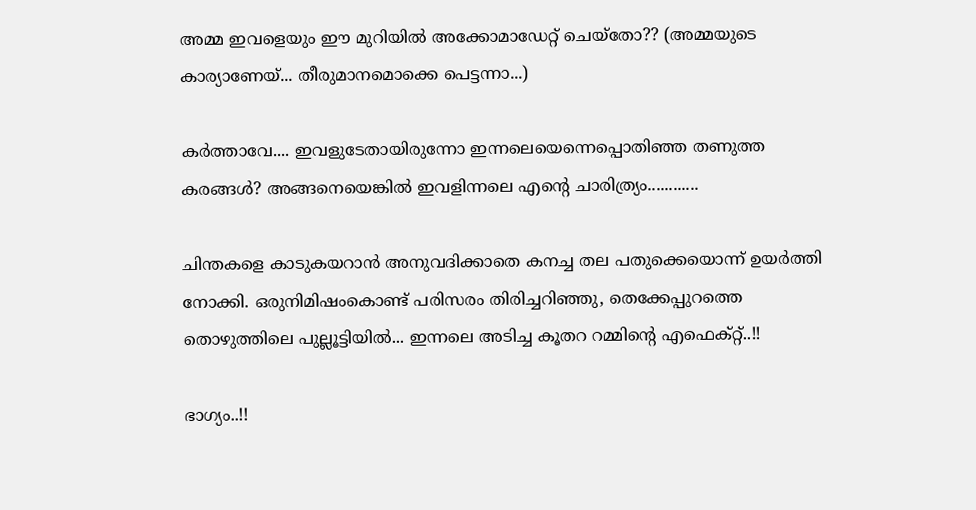അമ്മ ഇവളെയും ഈ മുറിയില്‍ അക്കോമാഡേറ്റ് ചെയ്തോ?? (അമ്മയുടെ കാര്യാണേയ്... തീരുമാനമൊക്കെ പെട്ടന്നാ...)

കര്‍ത്താവേ.... ഇവളുടേതായിരുന്നോ ഇന്നലെയെന്നെപ്പൊതിഞ്ഞ തണുത്ത കരങ്ങള്‍? അങ്ങനെയെങ്കില്‍ ഇവളിന്നലെ എന്‍റെ ചാരിത്ര്യം............

ചിന്തകളെ കാടുകയറാന്‍ അനുവദിക്കാതെ കനച്ച തല പതുക്കെയൊന്ന് ഉയര്‍ത്തി നോക്കി. ഒരുനിമിഷംകൊണ്ട് പരിസരം തിരിച്ചറിഞ്ഞു, തെക്കേപ്പുറത്തെ തൊഴുത്തിലെ പുല്ലൂട്ടിയില്‍... ഇന്നലെ അടിച്ച കൂതറ റമ്മിന്‍റെ എഫെക്റ്റ്..!!

ഭാഗ്യം..!!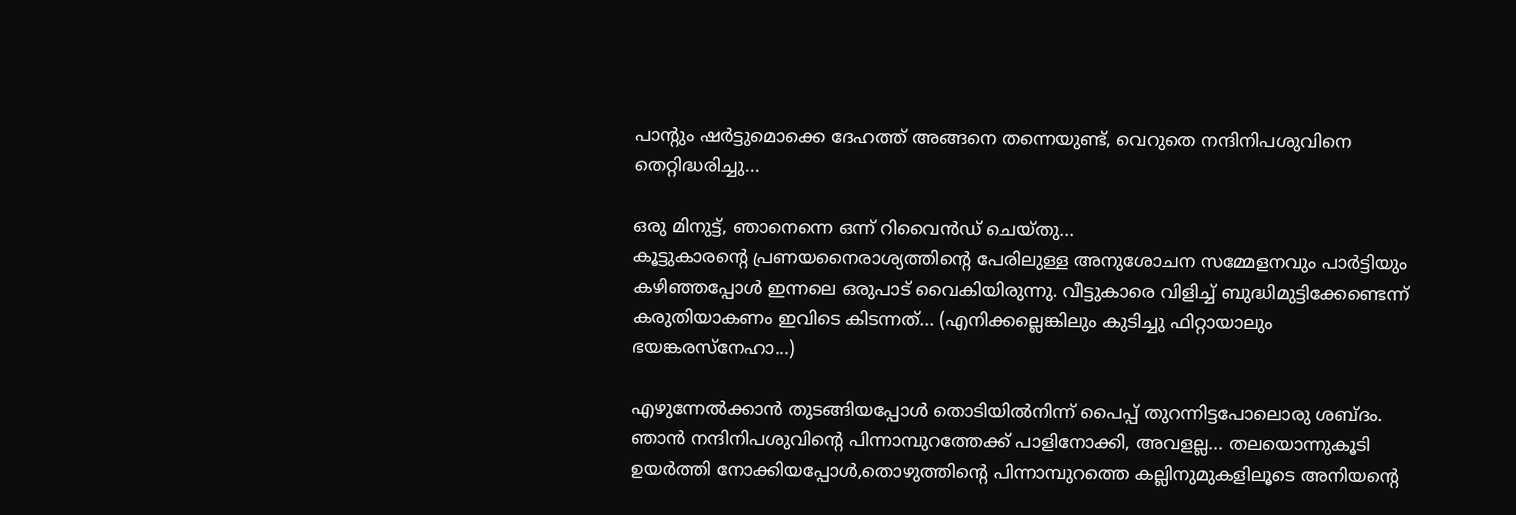പാന്‍റും ഷര്‍ട്ടുമൊക്കെ ദേഹത്ത് അങ്ങനെ തന്നെയുണ്ട്, വെറുതെ നന്ദിനിപശുവിനെ തെറ്റിദ്ധരിച്ചു...

ഒരു മിനുട്ട്, ഞാനെന്നെ ഒന്ന് റിവൈന്‍ഡ് ചെയ്തു...
കൂട്ടുകാരന്‍റെ പ്രണയനൈരാശ്യത്തിന്‍റെ പേരിലുള്ള അനുശോചന സമ്മേളനവും പാര്‍ട്ടിയും കഴിഞ്ഞപ്പോള്‍ ഇന്നലെ ഒരുപാട് വൈകിയിരുന്നു. വീട്ടുകാരെ വിളിച്ച് ബുദ്ധിമുട്ടിക്കേണ്ടെന്ന് കരുതിയാകണം ഇവിടെ കിടന്നത്... (എനിക്കല്ലെങ്കിലും കുടിച്ചു ഫിറ്റായാലും ഭയങ്കരസ്നേഹാ...)

എഴുന്നേല്‍ക്കാന്‍ തുടങ്ങിയപ്പോള്‍ തൊടിയില്‍നിന്ന് പൈപ്പ് തുറന്നിട്ടപോലൊരു ശബ്ദം. ഞാന്‍ നന്ദിനിപശുവിന്‍റെ പിന്നാമ്പുറത്തേക്ക് പാളിനോക്കി, അവളല്ല... തലയൊന്നുകൂടി ഉയര്‍ത്തി നോക്കിയപ്പോള്‍,തൊഴുത്തിന്‍റെ പിന്നാമ്പുറത്തെ കല്ലിനുമുകളിലൂടെ അനിയന്‍റെ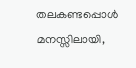തലകണ്ടപ്പൊള്‍ മനസ്സിലായി,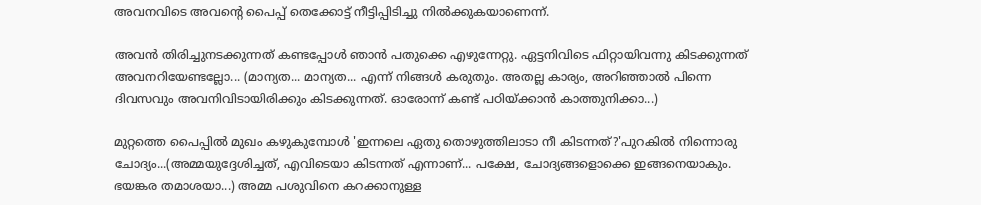അവനവിടെ അവന്‍റെ പൈപ്പ് തെക്കോട്ട്‌ നീട്ടിപ്പിടിച്ചു നില്‍ക്കുകയാണെന്ന്.

അവന്‍ തിരിച്ചുനടക്കുന്നത് കണ്ടപ്പോള്‍ ഞാന്‍ പതുക്കെ എഴുന്നേറ്റു. ഏട്ടനിവിടെ ഫിറ്റായിവന്നു കിടക്കുന്നത് അവനറിയേണ്ടല്ലോ... (മാന്യത... മാന്യത... എന്ന് നിങ്ങള്‍ കരുതും. അതല്ല കാര്യം, അറിഞ്ഞാല്‍ പിന്നെ ദിവസവും അവനിവിടായിരിക്കും കിടക്കുന്നത്. ഓരോന്ന് കണ്ട് പഠിയ്ക്കാന്‍ കാത്തുനിക്കാ...)

മുറ്റത്തെ പൈപ്പില്‍ മുഖം കഴുകുമ്പോള്‍ 'ഇന്നലെ ഏതു തൊഴുത്തിലാടാ നീ കിടന്നത്?'പുറകില്‍ നിന്നൊരു ചോദ്യം...(അമ്മയുദ്ദേശിച്ചത്, എവിടെയാ കിടന്നത് എന്നാണ്... പക്ഷേ, ചോദ്യങ്ങളൊക്കെ ഇങ്ങനെയാകും. ഭയങ്കര തമാശയാ...) അമ്മ പശുവിനെ കറക്കാനുള്ള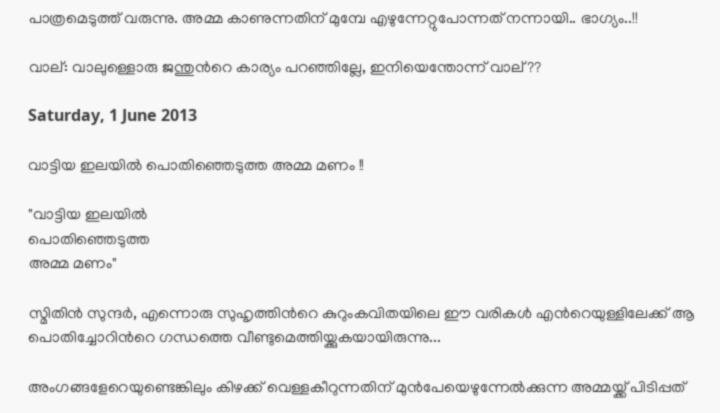പാത്രമെടുത്ത്‌ വരുന്നു. അമ്മ കാണുന്നതിന് മുമ്പേ എഴുന്നേറ്റുപോന്നത് നന്നായി.. ഭാഗ്യം..!!

വാല്: വാലുള്ളൊരു ജന്തുന്‍റെ കാര്യം പറഞ്ഞില്ലേ, ഇനിയെന്തോന്ന് വാല്??

Saturday, 1 June 2013

വാട്ടിയ ഇലയില്‍ പൊതിഞ്ഞെടുത്ത അമ്മ മണം !!

"വാട്ടിയ ഇലയില്‍
പൊതിഞ്ഞെടുത്ത
അമ്മ മണം"

സ്മിതിന്‍ സുന്ദര്‍, എന്നൊരു സുഹൃത്തിന്‍റെ കുറുംകവിതയിലെ ഈ വരികള്‍ എന്‍റെയുള്ളിലേക്ക് ആ പൊതിച്ചോറിന്‍റെ ഗന്ധത്തെ വീണ്ടുമെത്തിയ്ക്കുകയായിരുന്നു...

അംഗങ്ങളേറെയുണ്ടെങ്കിലും കിഴക്ക് വെള്ളകീറുന്നതിന് മുന്‍പേയെഴുന്നേല്‍ക്കുന്ന അമ്മയ്ക്ക് പിടിപ്പത്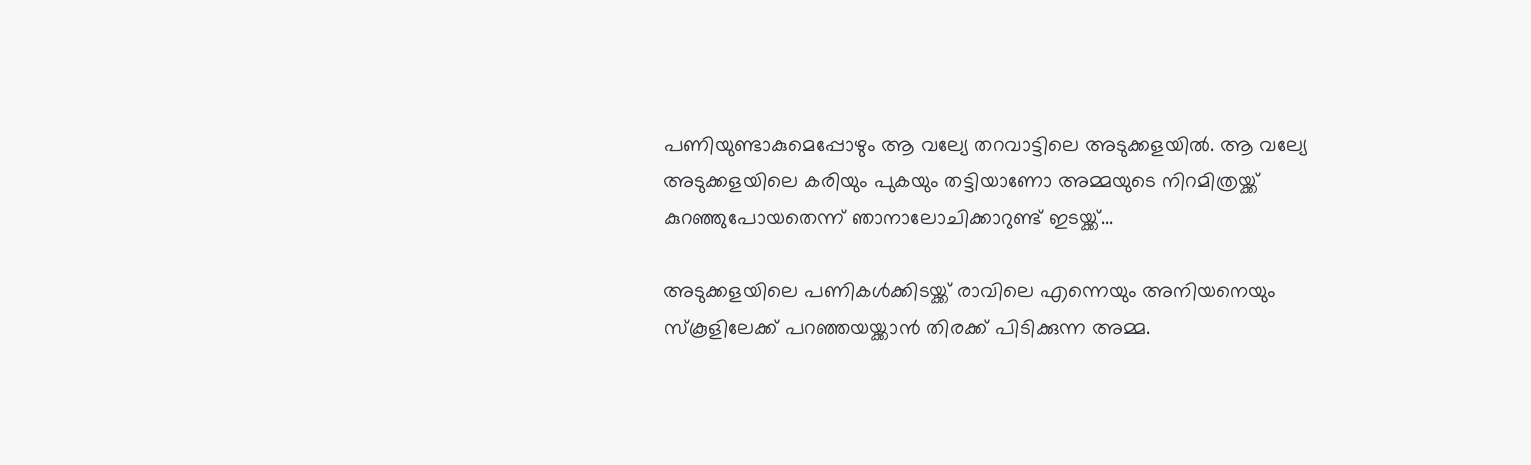പണിയുണ്ടാകുമെപ്പോഴും ആ വല്യേ തറവാട്ടിലെ അടുക്കളയില്‍. ആ വല്യേ അടുക്കളയിലെ കരിയും പുകയും തട്ടിയാണോ അമ്മയുടെ നിറമിത്രയ്ക്ക് കുറഞ്ഞുപോയതെന്ന് ഞാനാലോചിക്കാറുണ്ട് ഇടയ്ക്ക്...

അടുക്കളയിലെ പണികള്‍ക്കിടയ്ക്ക് രാവിലെ എന്നെയും അനിയനെയും സ്കൂളിലേക്ക് പറഞ്ഞയയ്ക്കാന്‍ തിരക്ക് പിടിക്കുന്ന അമ്മ.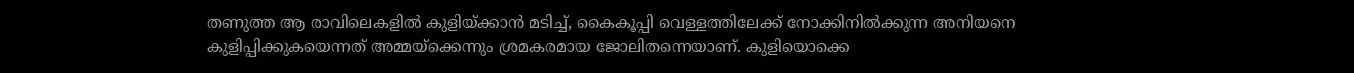തണുത്ത ആ രാവിലെകളില്‍ കുളിയ്ക്കാന്‍ മടിച്ച്, കൈകൂപ്പി വെള്ളത്തിലേക്ക് നോക്കിനില്‍ക്കുന്ന അനിയനെ കുളിപ്പിക്കുകയെന്നത് അമ്മയ്ക്കെന്നും ശ്രമകരമായ ജോലിതന്നെയാണ്. കുളിയൊക്കെ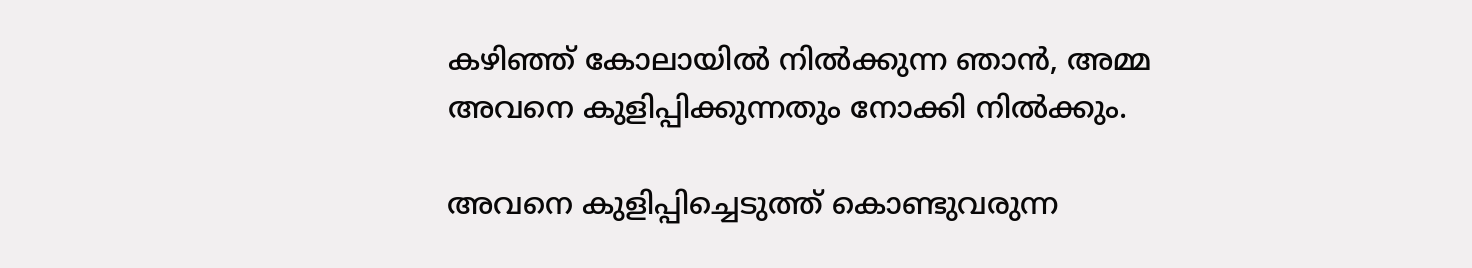കഴിഞ്ഞ് കോലായില്‍ നില്‍ക്കുന്ന ഞാന്‍, അമ്മ അവനെ കുളിപ്പിക്കുന്നതും നോക്കി നില്‍ക്കും.

അവനെ കുളിപ്പിച്ചെടുത്ത് കൊണ്ടുവരുന്ന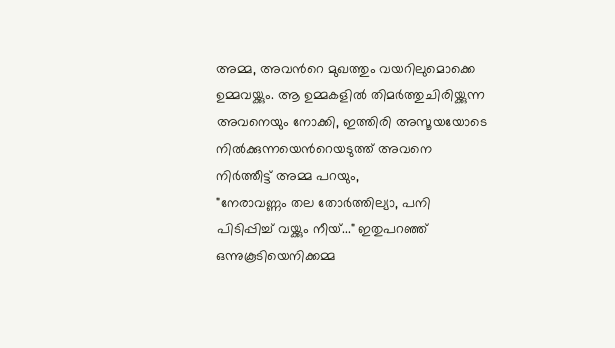അമ്മ, അവന്‍റെ മുഖത്തും വയറിലുമൊക്കെ ഉമ്മവയ്ക്കും. ആ ഉമ്മകളില്‍ തിമര്‍ത്തുചിരിയ്ക്കുന്ന അവനെയും നോക്കി, ഇത്തിരി അസൂയയോടെ നില്‍ക്കുന്നയെന്‍റെയടുത്ത് അവനെ നിര്‍ത്തീട്ട് അമ്മ പറയും,
"നേരാവണ്ണം തല തോര്‍ത്തില്യാ, പനി പിടിപ്പിച്ച് വയ്ക്കും നീയ്..." ഇതുപറഞ്ഞ് ഒന്നുകൂടിയെനിക്കമ്മ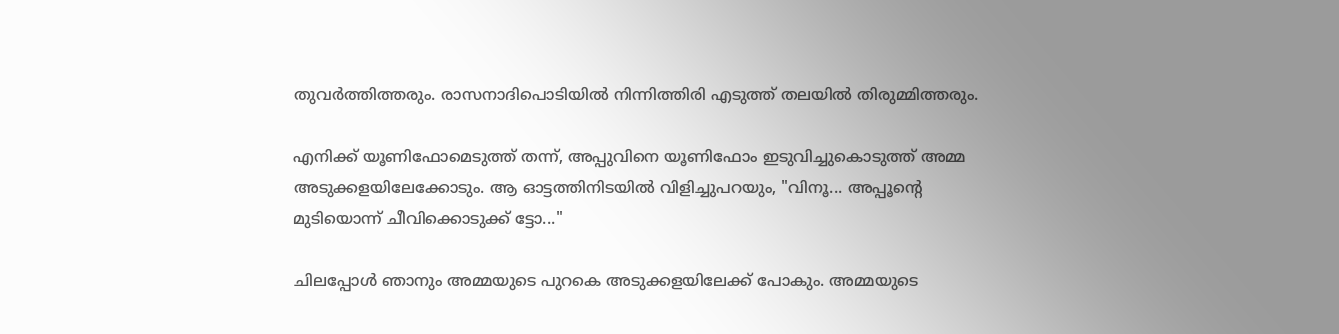തുവര്‍ത്തിത്തരും. രാസനാദിപൊടിയില്‍ നിന്നിത്തിരി എടുത്ത് തലയില്‍ തിരുമ്മിത്തരും.

എനിക്ക് യൂണിഫോമെടുത്ത് തന്ന്, അപ്പുവിനെ യൂണിഫോം ഇടുവിച്ചുകൊടുത്ത് അമ്മ അടുക്കളയിലേക്കോടും. ആ ഓട്ടത്തിനിടയില്‍ വിളിച്ചുപറയും, "വിനൂ... അപ്പൂന്‍റെ മുടിയൊന്ന് ചീവിക്കൊടുക്ക് ട്ടോ..."

ചിലപ്പോള്‍ ഞാനും അമ്മയുടെ പുറകെ അടുക്കളയിലേക്ക് പോകും. അമ്മയുടെ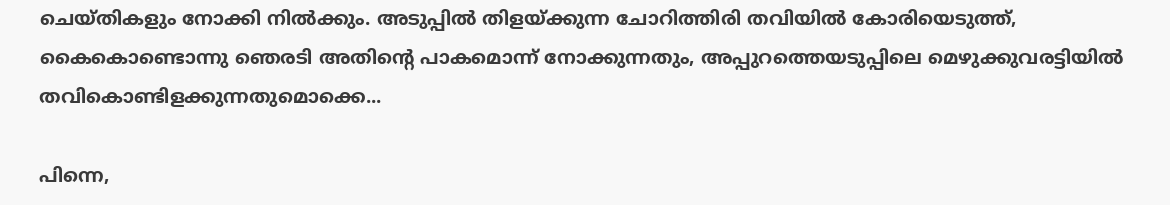ചെയ്തികളും നോക്കി നില്‍ക്കും. അടുപ്പില്‍ തിളയ്ക്കുന്ന ചോറിത്തിരി തവിയില്‍ കോരിയെടുത്ത്, കൈകൊണ്ടൊന്നു ഞെരടി അതിന്‍റെ പാകമൊന്ന് നോക്കുന്നതും, അപ്പുറത്തെയടുപ്പിലെ മെഴുക്കുവരട്ടിയില്‍ തവികൊണ്ടിളക്കുന്നതുമൊക്കെ...

പിന്നെ,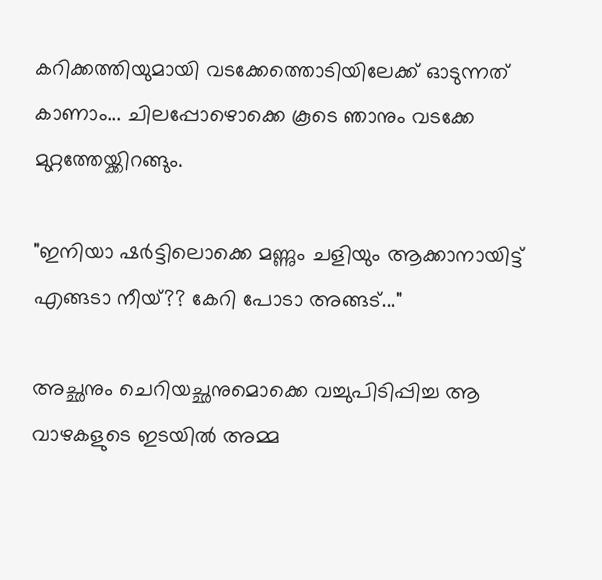കറിക്കത്തിയുമായി വടക്കേത്തൊടിയിലേക്ക് ഓടുന്നത് കാണാം... ചിലപ്പോഴൊക്കെ കൂടെ ഞാനും വടക്കേ മുറ്റത്തേയ്ക്കിറങ്ങും.

"ഇനിയാ ഷര്‍ട്ടിലൊക്കെ മണ്ണും ചളിയും ആക്കാനായിട്ട് എങ്ങടാ നീയ്?? കേറി പോടാ അങ്ങട്..."

അച്ഛനും ചെറിയച്ഛനുമൊക്കെ വച്ചുപിടിപ്പിച്ച ആ വാഴകളുടെ ഇടയില്‍ അമ്മ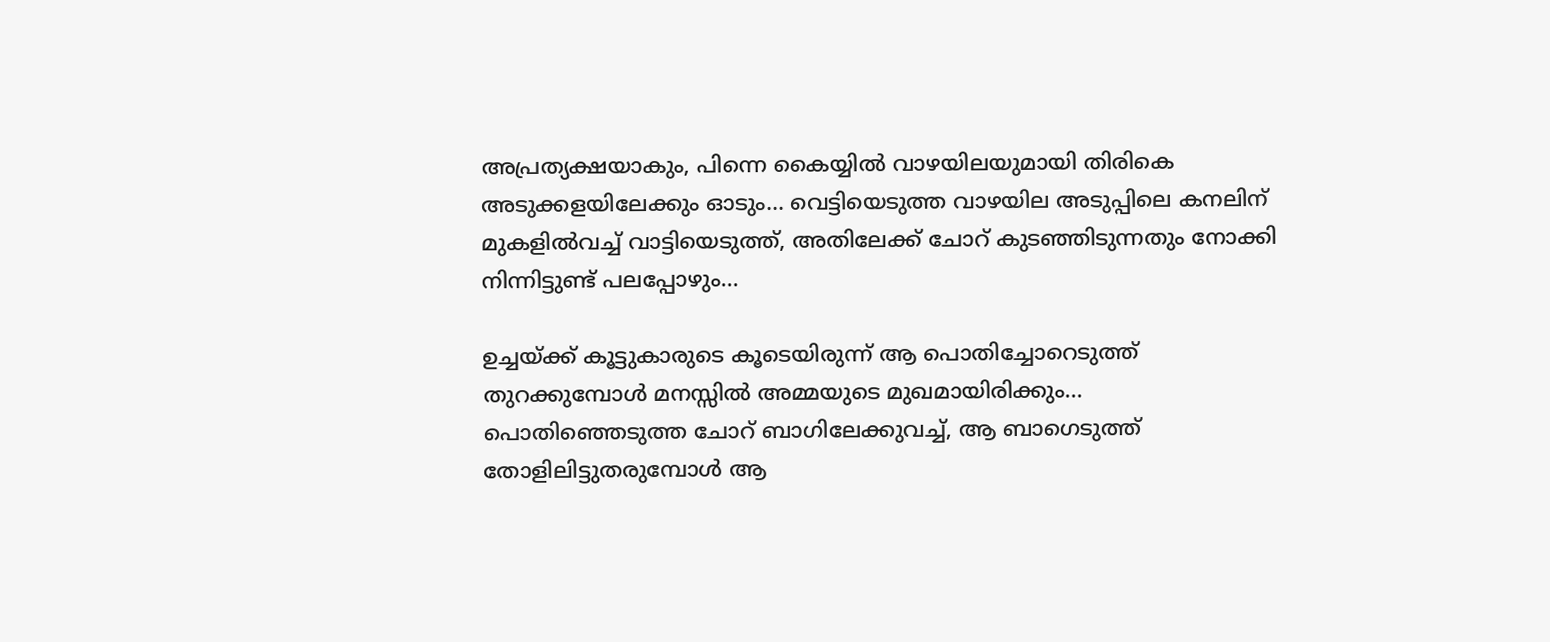അപ്രത്യക്ഷയാകും, പിന്നെ കൈയ്യില്‍ വാഴയിലയുമായി തിരികെ അടുക്കളയിലേക്കും ഓടും... വെട്ടിയെടുത്ത വാഴയില അടുപ്പിലെ കനലിന് മുകളില്‍വച്ച് വാട്ടിയെടുത്ത്, അതിലേക്ക് ചോറ് കുടഞ്ഞിടുന്നതും നോക്കി നിന്നിട്ടുണ്ട് പലപ്പോഴും...

ഉച്ചയ്ക്ക് കൂട്ടുകാരുടെ കൂടെയിരുന്ന് ആ പൊതിച്ചോറെടുത്ത് തുറക്കുമ്പോള്‍ മനസ്സില്‍ അമ്മയുടെ മുഖമായിരിക്കും... പൊതിഞ്ഞെടുത്ത ചോറ് ബാഗിലേക്കുവച്ച്, ആ ബാഗെടുത്ത്‌ തോളിലിട്ടുതരുമ്പോള്‍ ആ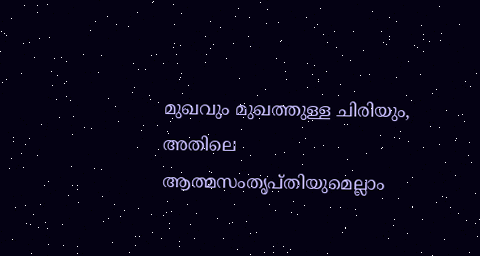മുഖവും മുഖത്തുള്ള ചിരിയും, അതിലെ ആത്മസംതൃപ്തിയുമെല്ലാം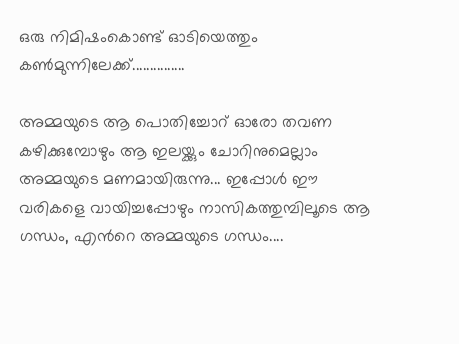ഒരു നിമിഷംകൊണ്ട് ഓടിയെത്തും കണ്‍മുന്നിലേക്ക്‌...............

അമ്മയുടെ ആ പൊതിച്ചോറ് ഓരോ തവണ കഴിക്കുമ്പോഴും ആ ഇലയ്ക്കും ചോറിനുമെല്ലാം അമ്മയുടെ മണമായിരുന്നു... ഇപ്പോള്‍ ഈ വരികളെ വായിച്ചപ്പോഴും നാസികത്തുമ്പിലൂടെ ആ ഗന്ധം, എന്‍റെ അമ്മയുടെ ഗന്ധം....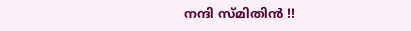നന്ദി സ്മിതിന്‍ !!